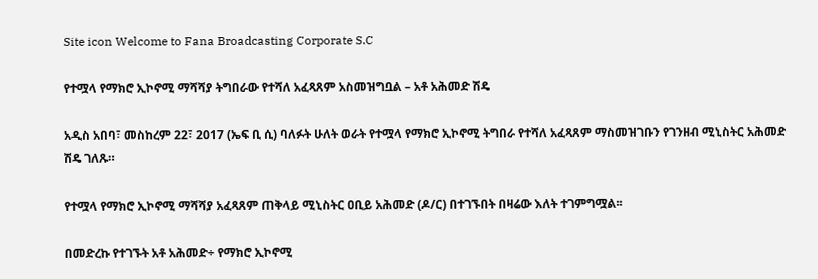Site icon Welcome to Fana Broadcasting Corporate S.C

የተሟላ የማክሮ ኢኮኖሚ ማሻሻያ ትግበራው የተሻለ አፈጻጸም አስመዝግቧል – አቶ አሕመድ ሽዴ

አዲስ አበባ፣ መስከረም 22፣ 2017 (ኤፍ ቢ ሲ) ባለፉት ሁለት ወራት የተሟላ የማክሮ ኢኮኖሚ ትግበራ የተሻለ አፈጻጸም ማስመዝገቡን የገንዘብ ሚኒስትር አሕመድ ሽዴ ገለጹ።

የተሟላ የማክሮ ኢኮኖሚ ማሻሻያ አፈጻጸም ጠቅላይ ሚኒስትር ዐቢይ አሕመድ (ዶ/ር) በተገኙበት በዛሬው እለት ተገምግሟል፡፡

በመድረኩ የተገኙት አቶ አሕመድ÷ የማክሮ ኢኮኖሚ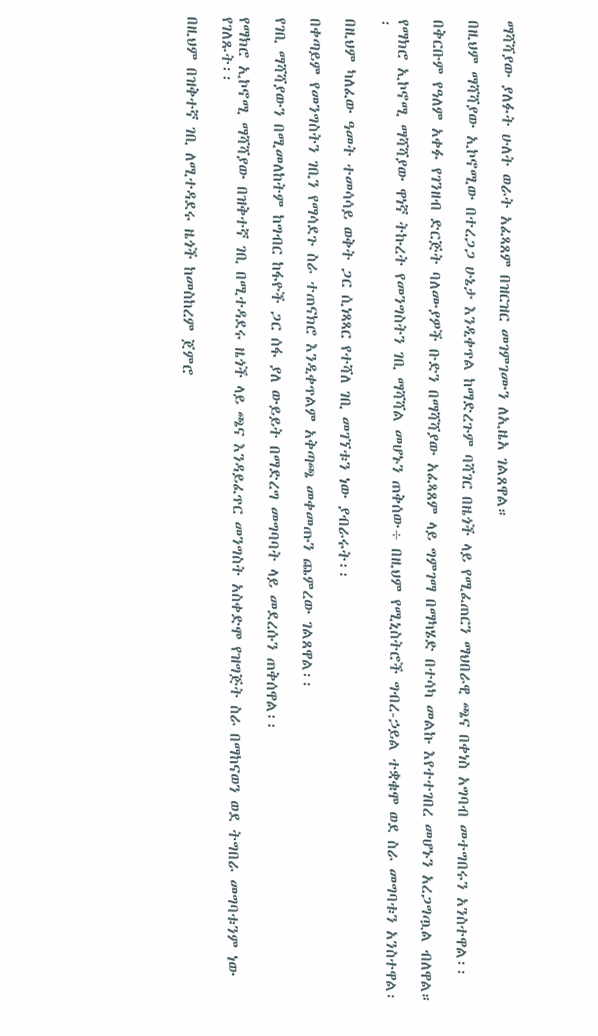ማሻሻያው ያለፉት ሁለት ወራት አፈጻጸም በዝርዝር መገምገሙን ለኢዜአ ገልጸዋል።

በዚህም ማሻሻያው ኢኮኖሚው በተረጋጋ ሁኔታ እንዲቀጥል ከማድረጉም ባሻገር በዜጎች ላይ የሚፈጠርን ማህበራዊ ጫና በቀነስ አግባብ መተግበሩን አንስተዋል፡፡

በቅርቡም የዓለም አቀፉ የገንዘብ ድርጅት ባለሙያዎች ቡድን በማሻሻያው አፈጻጸም ላይ ግምገማ በማካሄድ በተሳካ መልኩ እየተተገበረ መሆኑን አረጋግጧል ብለዋል።

የማክሮ ኢኮኖሚ ማሻሻያው ዋነኛ ትኩረት የመንግስትን ገቢ ማሻሻል መሆኑን ጠቅሰው÷ በዚህም የሚኒስትሮች ግብረ-ኃይል ተቋቁሞ ወደ ስራ መግባቱን አንስተዋል፡፡

በዚህም ካለፈው ዓመት ተመሳሳይ ወቅት ጋር ሲነጻጻር የተሻለ ገቢ መገኘቱን ነው ያብራሩት፡፡

በቀጣይም የመንግስትን ገቢን የማሳደጉ ስራ ተጠናክሮ እንዲቀጥልም አቅጣጫ መቀመጡን ጨምረው ገልጸዋል፡፡

የገቢ ማሻሻያውን በሚመለከትም ከግብር ከፋዮች ጋር ሰፋ ያለ ውይይት በማድረግ መግባባት ላይ መደረሱን ጠቅሰዋል፡፡

የማክሮ ኢኮኖሚ ማሻሻያው በዝቅተኛ ገቢ በሚተዳደሩ ዜጎች ላይ ጫና እንዳይፈጥር መንግስት አስቀድሞ የዝግጅት ስራ በማከናወን ወደ ትግበራ መግባቱንም ነው የገለጹት፡፡

በዚህም በዝቅተኛ ገቢ ለሚተዳደሩ ዜጎች ከመስከረም ጀምሮ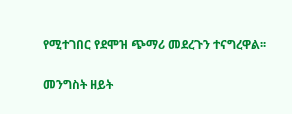የሚተገበር የደሞዝ ጭማሪ መደረጉን ተናግረዋል፡፡

መንግስት ዘይት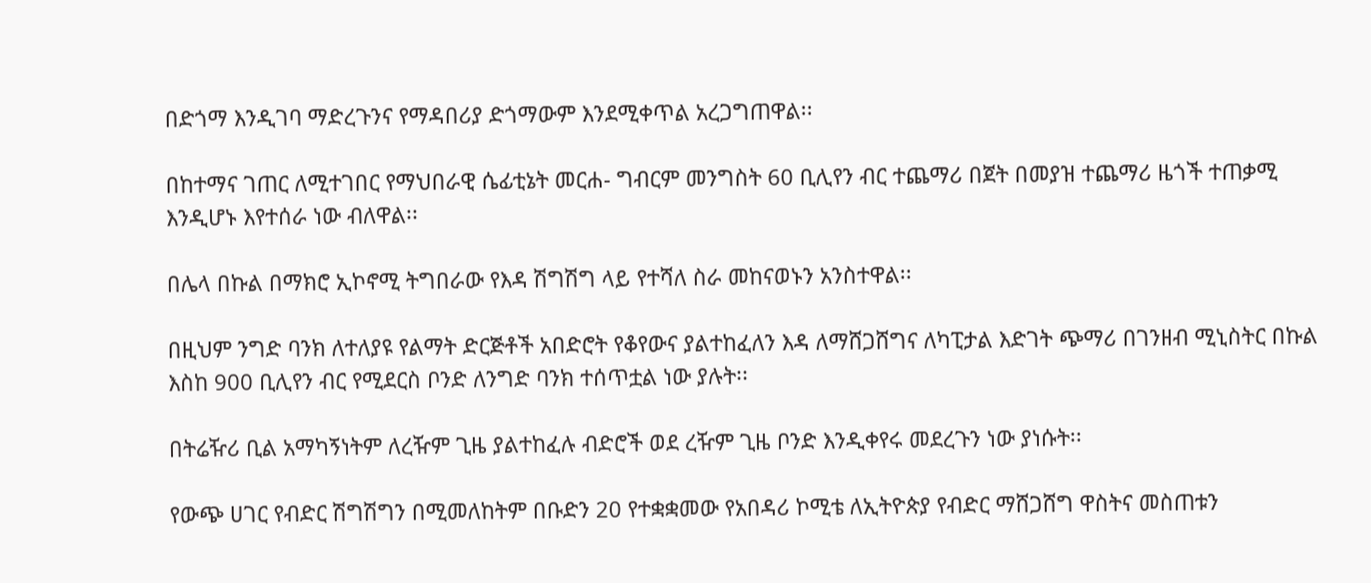በድጎማ እንዲገባ ማድረጉንና የማዳበሪያ ድጎማውም እንደሚቀጥል አረጋግጠዋል፡፡

በከተማና ገጠር ለሚተገበር የማህበራዊ ሴፊቲኔት መርሐ- ግብርም መንግስት 60 ቢሊየን ብር ተጨማሪ በጀት በመያዝ ተጨማሪ ዜጎች ተጠቃሚ እንዲሆኑ እየተሰራ ነው ብለዋል፡፡

በሌላ በኩል በማክሮ ኢኮኖሚ ትግበራው የእዳ ሽግሽግ ላይ የተሻለ ስራ መከናወኑን አንስተዋል፡፡

በዚህም ንግድ ባንክ ለተለያዩ የልማት ድርጅቶች አበድሮት የቆየውና ያልተከፈለን እዳ ለማሸጋሸግና ለካፒታል እድገት ጭማሪ በገንዘብ ሚኒስትር በኩል እስከ 900 ቢሊየን ብር የሚደርስ ቦንድ ለንግድ ባንክ ተሰጥቷል ነው ያሉት፡፡

በትሬዥሪ ቢል አማካኝነትም ለረዥም ጊዜ ያልተከፈሉ ብድሮች ወደ ረዥም ጊዜ ቦንድ እንዲቀየሩ መደረጉን ነው ያነሱት፡፡

የውጭ ሀገር የብድር ሽግሽግን በሚመለከትም በቡድን 20 የተቋቋመው የአበዳሪ ኮሚቴ ለኢትዮጵያ የብድር ማሸጋሸግ ዋስትና መስጠቱን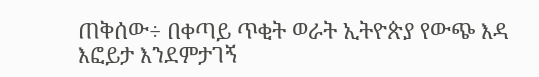ጠቅሰው÷ በቀጣይ ጥቂት ወራት ኢትዮጵያ የውጭ እዳ እፎይታ እንደምታገኝ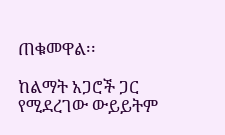ጠቁመዋል፡፡

ከልማት አጋሮች ጋር የሚደረገው ውይይትም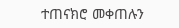ተጠናክሮ መቀጠሉን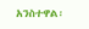አንስተዋል፡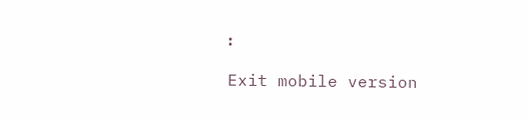፡

Exit mobile version